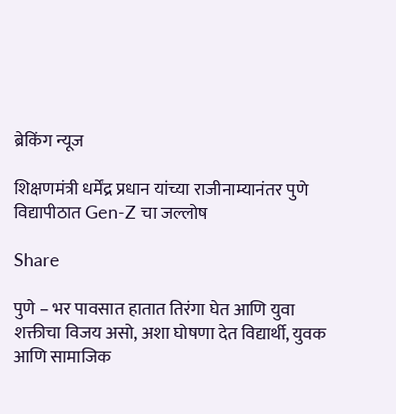ब्रेकिंग न्यूज

शिक्षणमंत्री धर्मेंद्र प्रधान यांच्या राजीनाम्यानंतर पुणे विद्यापीठात Gen-Z चा जल्लोष

Share

पुणे – भर पावसात हातात तिरंगा घेत आणि युवा शक्तीचा विजय असो, अशा घोषणा देत विद्यार्थी, युवक आणि सामाजिक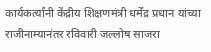कार्यकर्त्यांनी केंद्रीय शिक्षणमंत्री धर्मेंद्र प्रधान यांच्या राजीनाम्यानंतर रविवारी जल्लोष साजरा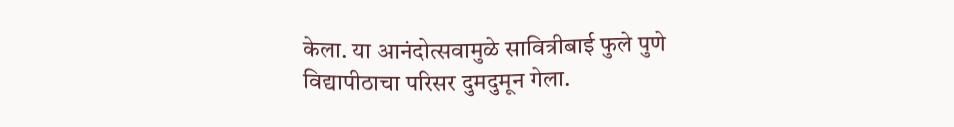केला. या आनंदोत्सवामुळे सावित्रीबाई फुले पुणे विद्यापीठाचा परिसर दुमदुमून गेला.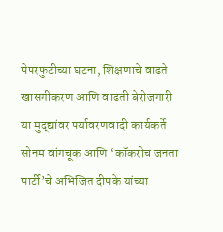पेपरफुटीच्या घटना, शिक्षणाचे वाढते खासगीकरण आणि वाढती बेरोजगारी या मुद्द्यांवर पर्यावरणवादी कार्यकर्ते सोनम वांगचूक आणि ‘कॉकरोच जनता पार्टी’चे अभिजित दीपके यांच्या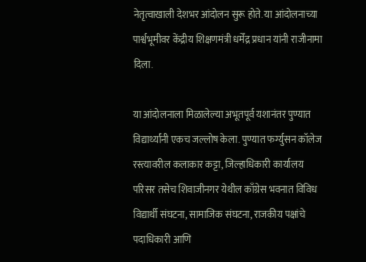नेतृत्वाखाली देशभर आंदोलन सुरू होते. या आंदोलनाच्या पार्श्वभूमीवर केंद्रीय शिक्षणमंत्री धर्मेंद्र प्रधान यांनी राजीनामा दिला.

या आंदोलनाला मिळालेल्या अभूतपूर्व यशानंतर पुण्यात विद्यार्थ्यांनी एकच जल्लोष केला. पुण्यात फर्ग्युसन कॉलेज रस्त्यावरील कलाकार कट्टा, जिल्हाधिकारी कार्यालय परिसर तसेच शिवाजीनगर येथील काँग्रेस भवनात विविध विद्यार्थी संघटना, सामाजिक संघटना, राजकीय पक्षांचे पदाधिकारी आणि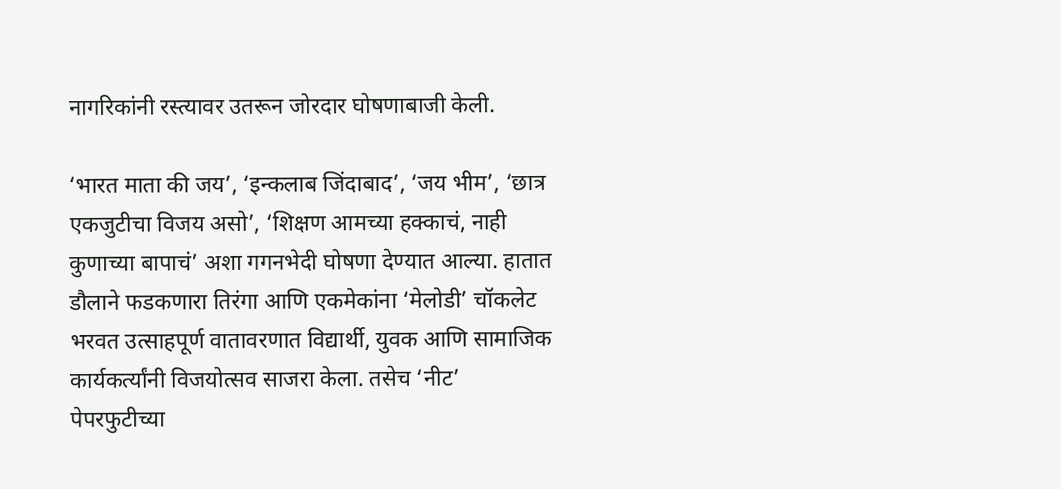नागरिकांनी रस्त्यावर उतरून जोरदार घोषणाबाजी केली.

‘भारत माता की जय’, ‘इन्कलाब जिंदाबाद’, ‘जय भीम’, ‘छात्र एकजुटीचा विजय असो’, ‘शिक्षण आमच्या हक्काचं, नाही कुणाच्या बापाचं’ अशा गगनभेदी घोषणा देण्यात आल्या. हातात डौलाने फडकणारा तिरंगा आणि एकमेकांना ‘मेलोडी’ चॉकलेट भरवत उत्साहपूर्ण वातावरणात विद्यार्थी, युवक आणि सामाजिक कार्यकर्त्यांनी विजयोत्सव साजरा केला. तसेच ‘नीट’ पेपरफुटीच्या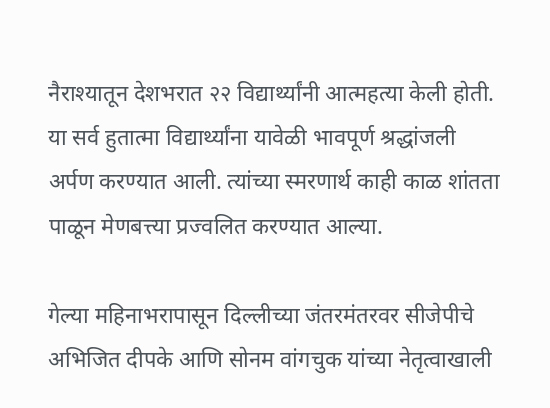नैराश्यातून देशभरात २२ विद्यार्थ्यांनी आत्महत्या केली होती. या सर्व हुतात्मा विद्यार्थ्यांना यावेळी भावपूर्ण श्रद्धांजली अर्पण करण्यात आली. त्यांच्या स्मरणार्थ काही काळ शांतता पाळून मेणबत्त्या प्रज्वलित करण्यात आल्या.

गेल्या महिनाभरापासून दिल्लीच्या जंतरमंतरवर सीजेपीचे अभिजित दीपके आणि सोनम वांगचुक यांच्या नेतृत्वाखाली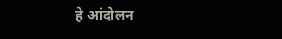हे आंदोलन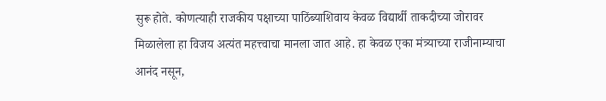सुरू होते. कोणत्याही राजकीय पक्षाच्या पाठिंब्याशिवाय केवळ विद्यार्थी ताकदीच्या जोरावर मिळालेला हा विजय अत्यंत महत्त्वाचा मानला जात आहे. हा केवळ एका मंत्र्याच्या राजीनाम्याचा आनंद नसून,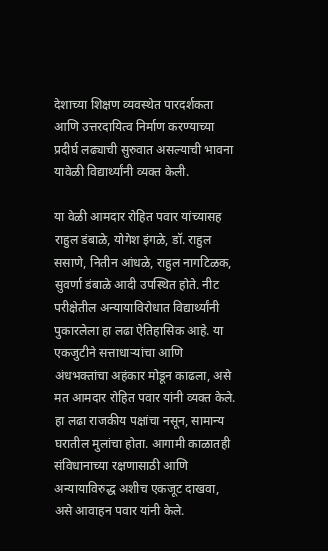देशाच्या शिक्षण व्यवस्थेत पारदर्शकता आणि उत्तरदायित्व निर्माण करण्याच्या प्रदीर्घ लढ्याची सुरुवात असल्याची भावना यावेळी विद्यार्थ्यांनी व्यक्त केली.

या वेळी आमदार रोहित पवार यांच्‍यासह राहुल डंबाळे, योगेश इंगळे, डॉ. राहुल ससाणे, नितीन आंधळे, राहुल नागटिळक, सुवर्णा डंबाळे आदी उपस्थित होते. नीट परीक्षेतील अन्यायाविरोधात विद्यार्थ्यांनी पुकारलेला हा लढा ऐतिहासिक आहे. या एकजुटीने सत्ताधाऱ्यांचा आणि अंधभक्तांचा अहंकार मोडून काढला, असे मत आमदार रोहित पवार यांनी व्यक्त केले. हा लढा राजकीय पक्षांचा नसून, सामान्य घरातील मुलांचा होता. आगामी काळातही संविधानाच्या रक्षणासाठी आणि अन्यायाविरुद्ध अशीच एकजूट दाखवा, असे आवाहन पवार यांनी केले.